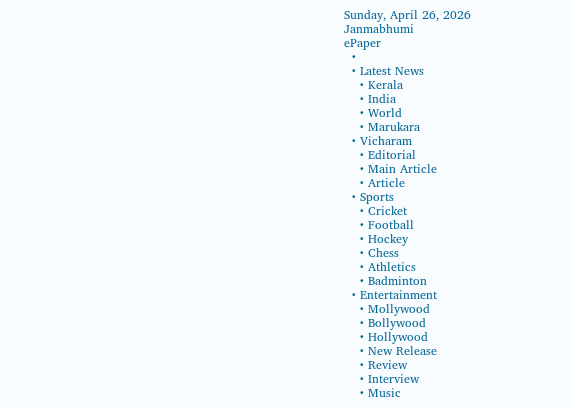Sunday, April 26, 2026
Janmabhumi
ePaper
  •
  • Latest News
    • Kerala
    • India
    • World
    • Marukara
  • Vicharam
    • Editorial
    • Main Article
    • Article
  • Sports
    • Cricket
    • Football
    • Hockey
    • Chess
    • Athletics
    • Badminton
  • Entertainment
    • Mollywood
    • Bollywood
    • Hollywood
    • New Release
    • Review
    • Interview
    • Music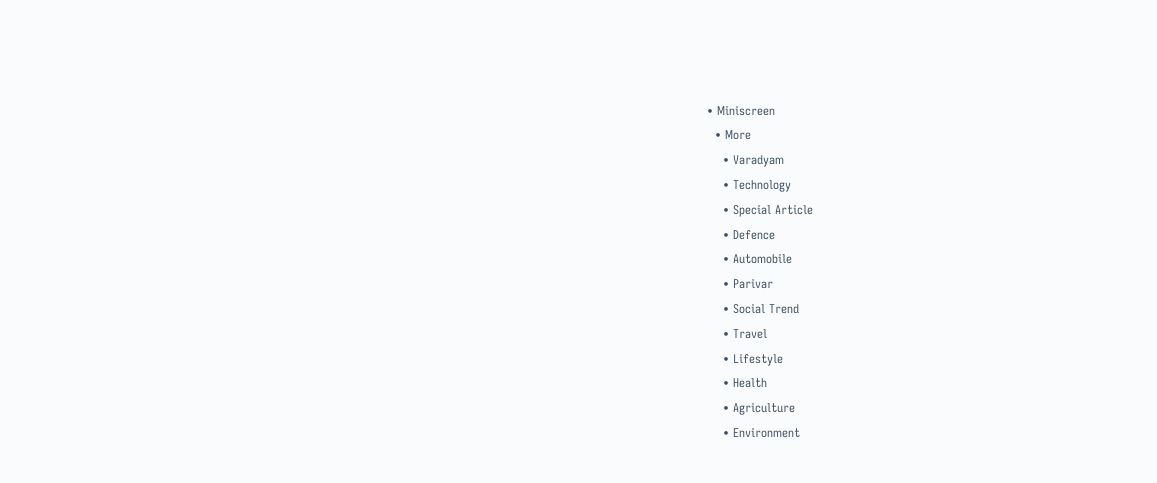• Miniscreen
  • More
    • Varadyam
    • Technology
    • Special Article
    • Defence
    • Automobile
    • Parivar
    • Social Trend
    • Travel
    • Lifestyle
    • Health
    • Agriculture
    • Environment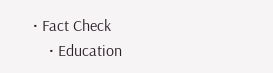• Fact Check
    • Education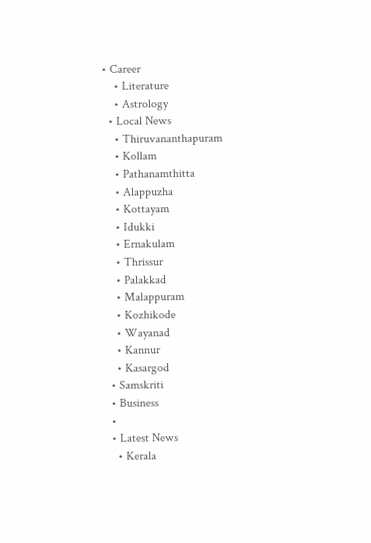• Career
    • Literature
    • Astrology
  • Local News
    • Thiruvananthapuram
    • Kollam
    • Pathanamthitta
    • Alappuzha
    • Kottayam
    • Idukki
    • Ernakulam
    • Thrissur
    • Palakkad
    • Malappuram
    • Kozhikode
    • Wayanad
    • Kannur
    • Kasargod
  • Samskriti
  • Business
  •
  • Latest News
    • Kerala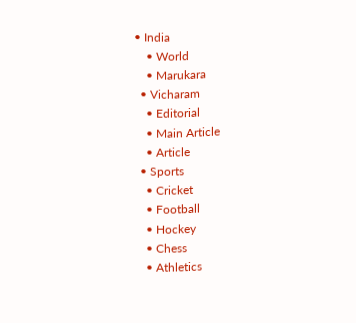• India
    • World
    • Marukara
  • Vicharam
    • Editorial
    • Main Article
    • Article
  • Sports
    • Cricket
    • Football
    • Hockey
    • Chess
    • Athletics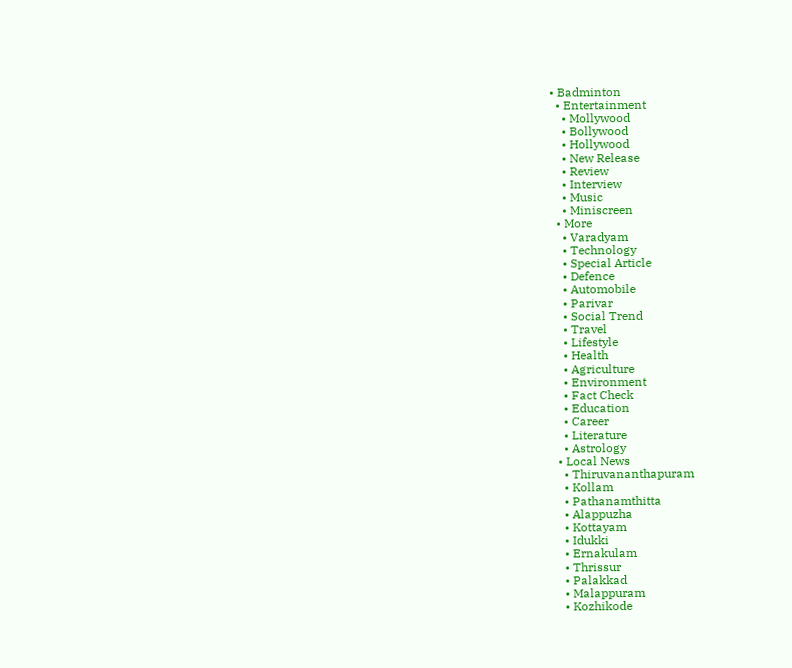• Badminton
  • Entertainment
    • Mollywood
    • Bollywood
    • Hollywood
    • New Release
    • Review
    • Interview
    • Music
    • Miniscreen
  • More
    • Varadyam
    • Technology
    • Special Article
    • Defence
    • Automobile
    • Parivar
    • Social Trend
    • Travel
    • Lifestyle
    • Health
    • Agriculture
    • Environment
    • Fact Check
    • Education
    • Career
    • Literature
    • Astrology
  • Local News
    • Thiruvananthapuram
    • Kollam
    • Pathanamthitta
    • Alappuzha
    • Kottayam
    • Idukki
    • Ernakulam
    • Thrissur
    • Palakkad
    • Malappuram
    • Kozhikode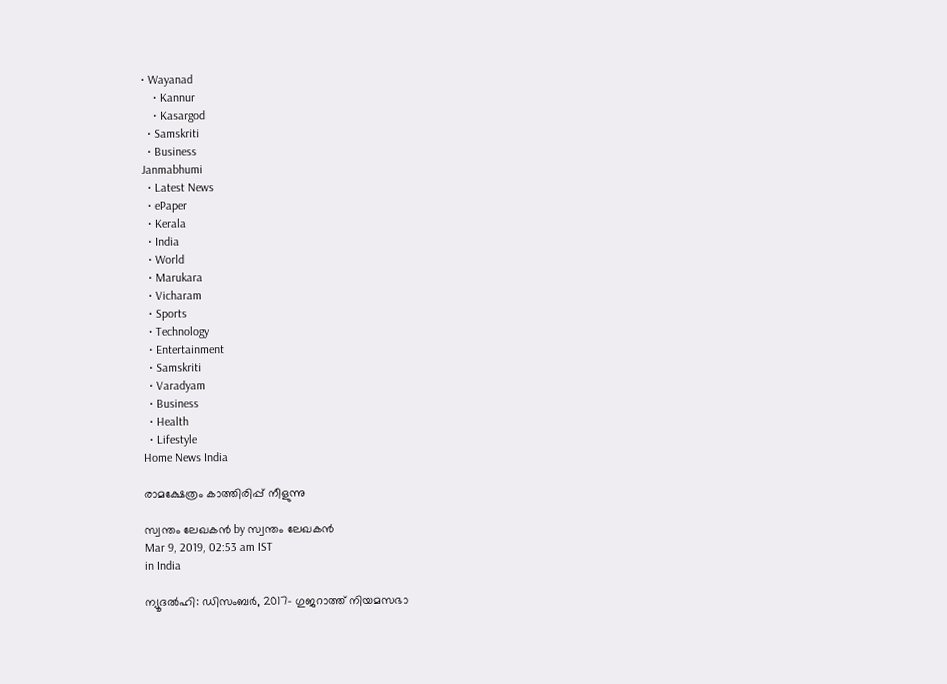• Wayanad
    • Kannur
    • Kasargod
  • Samskriti
  • Business
Janmabhumi
  • Latest News
  • ePaper
  • Kerala
  • India
  • World
  • Marukara
  • Vicharam
  • Sports
  • Technology
  • Entertainment
  • Samskriti
  • Varadyam
  • Business
  • Health
  • Lifestyle
Home News India

രാമക്ഷേത്രം കാത്തിരിപ്പ് നീളുന്നു

സ്വന്തം ലേഖകന്‍ by സ്വന്തം ലേഖകന്‍
Mar 9, 2019, 02:53 am IST
in India

ന്യൂദല്‍ഹി: ഡിസംബര്‍, 2017- ഗുജറാത്ത് നിയമസഭാ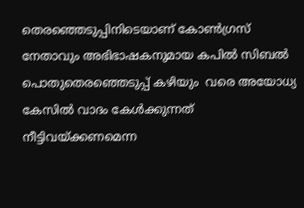തെരഞ്ഞെടുപ്പിനിടെയാണ് കോണ്‍ഗ്രസ് നേതാവും അഭിഭാഷകനുമായ കപില്‍ സിബല്‍ പൊതുതെരഞ്ഞെടുപ്പ് കഴിയും  വരെ അയോധ്യ കേസില്‍ വാദം കേള്‍ക്കുന്നത് നീട്ടിവയ്‌ക്കണമെന്ന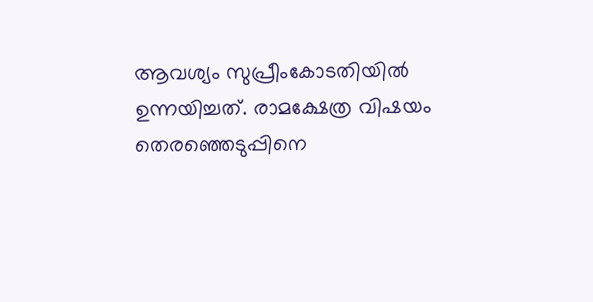ആവശ്യം സുപ്രീംകോടതിയില്‍ ഉന്നയിച്ചത്. രാമക്ഷേത്ര വിഷയം തെരഞ്ഞെടുപ്പിനെ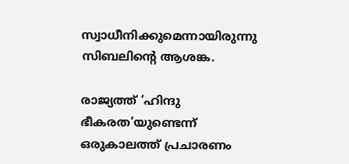സ്വാധീനിക്കുമെന്നായിരുന്നു സിബലിന്റെ ആശങ്ക.

രാജ്യത്ത് ‘ഹിന്ദു ഭീകരത’യുണ്ടെന്ന് ഒരുകാലത്ത് പ്രചാരണം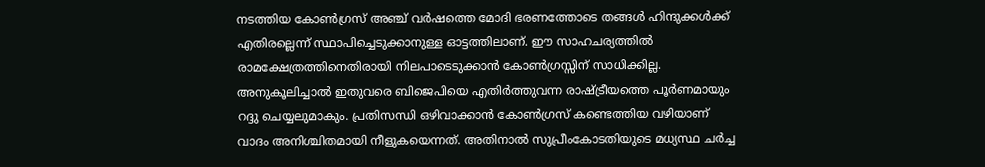നടത്തിയ കോണ്‍ഗ്രസ് അഞ്ച് വര്‍ഷത്തെ മോദി ഭരണത്തോടെ തങ്ങള്‍ ഹിന്ദുക്കള്‍ക്ക് എതിരല്ലെന്ന് സ്ഥാപിച്ചെടുക്കാനുള്ള ഓട്ടത്തിലാണ്. ഈ സാഹചര്യത്തില്‍ രാമക്ഷേത്രത്തിനെതിരായി നിലപാടെടുക്കാന്‍ കോണ്‍ഗ്രസ്സിന് സാധിക്കില്ല. അനുകൂലിച്ചാല്‍ ഇതുവരെ ബിജെപിയെ എതിര്‍ത്തുവന്ന രാഷ്‌ട്രീയത്തെ പൂര്‍ണമായും റദ്ദു ചെയ്യലുമാകും. പ്രതിസന്ധി ഒഴിവാക്കാന്‍ കോണ്‍ഗ്രസ് കണ്ടെത്തിയ വഴിയാണ് വാദം അനിശ്ചിതമായി നീളുകയെന്നത്. അതിനാല്‍ സുപ്രീംകോടതിയുടെ മധ്യസ്ഥ ചര്‍ച്ച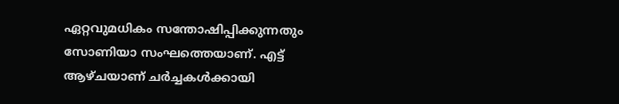ഏറ്റവുമധികം സന്തോഷിപ്പിക്കുന്നതും സോണിയാ സംഘത്തെയാണ്. എട്ട് ആഴ്ചയാണ് ചര്‍ച്ചകള്‍ക്കായി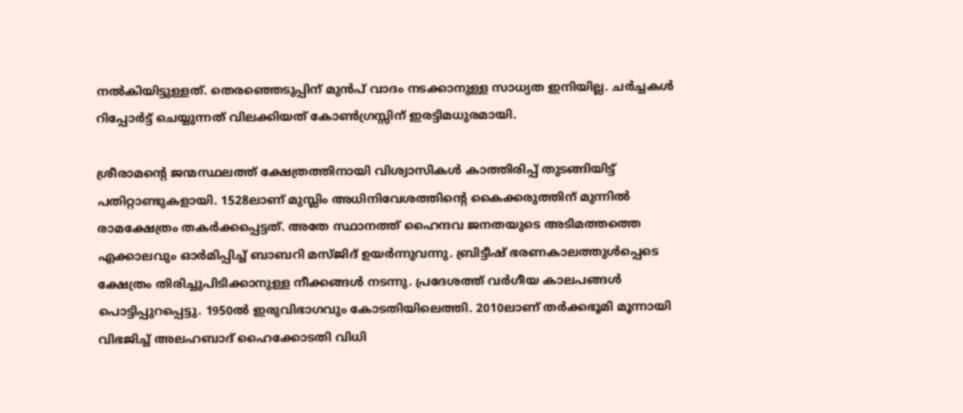നല്‍കിയിട്ടുള്ളത്. തെരഞ്ഞെടുപ്പിന് മുന്‍പ് വാദം നടക്കാനുള്ള സാധ്യത ഇനിയില്ല. ചര്‍ച്ചകള്‍ റിപ്പോര്‍ട്ട് ചെയ്യുന്നത് വിലക്കിയത് കോണ്‍ഗ്രസ്സിന് ഇരട്ടിമധുരമായി.

ശ്രീരാമന്റെ ജന്മസ്ഥലത്ത് ക്ഷേത്രത്തിനായി വിശ്വാസികള്‍ കാത്തിരിപ്പ് തുടങ്ങിയിട്ട് പതിറ്റാണ്ടുകളായി. 1528ലാണ് മുസ്ലിം അധിനിവേശത്തിന്റെ കൈക്കരുത്തിന് മുന്നില്‍ രാമക്ഷേത്രം തകര്‍ക്കപ്പെട്ടത്. അതേ സ്ഥാനത്ത് ഹൈന്ദവ ജനതയുടെ അടിമത്തത്തെ എക്കാലവും ഓര്‍മിപ്പിച്ച് ബാബറി മസ്ജിദ് ഉയര്‍ന്നുവന്നു. ബ്രിട്ടീഷ് ഭരണകാലത്തുള്‍പ്പെടെ ക്ഷേത്രം തിരിച്ചുപിടിക്കാനുള്ള നീക്കങ്ങള്‍ നടന്നു. പ്രദേശത്ത് വര്‍ഗീയ കാലപങ്ങള്‍ പൊട്ടിപ്പുറപ്പെട്ടു. 1950ല്‍ ഇരുവിഭാഗവും കോടതിയിലെത്തി. 2010ലാണ് തര്‍ക്കഭൂമി മൂന്നായി വിഭജിച്ച് അലഹബാദ് ഹൈക്കോടതി വിധി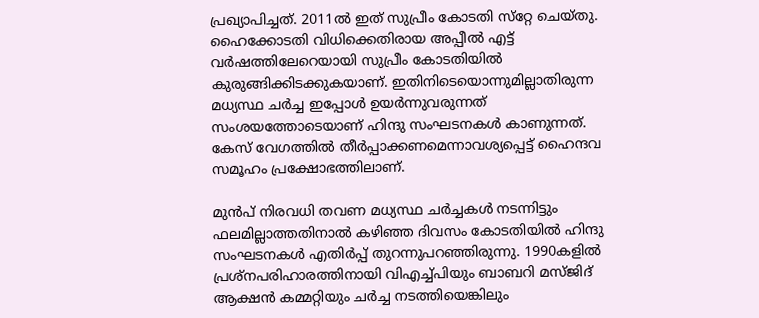പ്രഖ്യാപിച്ചത്. 2011ല്‍ ഇത് സുപ്രീം കോടതി സ്‌റ്റേ ചെയ്തു. ഹൈക്കോടതി വിധിക്കെതിരായ അപ്പീല്‍ എട്ട് വര്‍ഷത്തിലേറെയായി സുപ്രീം കോടതിയില്‍ കുരുങ്ങിക്കിടക്കുകയാണ്. ഇതിനിടെയൊന്നുമില്ലാതിരുന്ന മധ്യസ്ഥ ചര്‍ച്ച ഇപ്പോള്‍ ഉയര്‍ന്നുവരുന്നത് സംശയത്തോടെയാണ് ഹിന്ദു സംഘടനകള്‍ കാണുന്നത്. കേസ് വേഗത്തില്‍ തീര്‍പ്പാക്കണമെന്നാവശ്യപ്പെട്ട് ഹൈന്ദവ സമൂഹം പ്രക്ഷോഭത്തിലാണ്.

മുന്‍പ് നിരവധി തവണ മധ്യസ്ഥ ചര്‍ച്ചകള്‍ നടന്നിട്ടും ഫലമില്ലാത്തതിനാല്‍ കഴിഞ്ഞ ദിവസം കോടതിയില്‍ ഹിന്ദു സംഘടനകള്‍ എതിര്‍പ്പ് തുറന്നുപറഞ്ഞിരുന്നു. 1990കളില്‍ പ്രശ്‌നപരിഹാരത്തിനായി വിഎച്ച്പിയും ബാബറി മസ്ജിദ് ആക്ഷന്‍ കമ്മറ്റിയും ചര്‍ച്ച നടത്തിയെങ്കിലും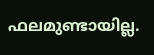ഫലമുണ്ടായില്ല.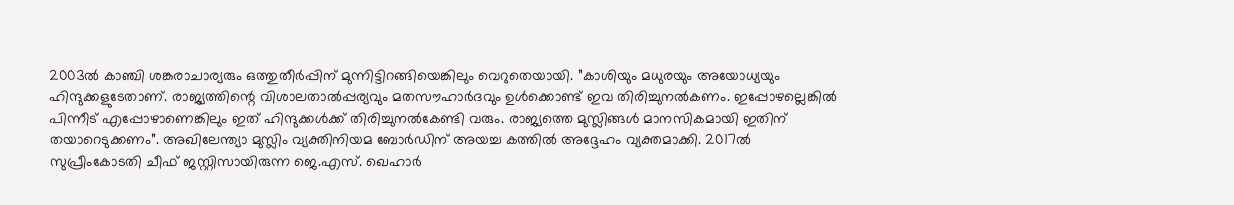2003ല്‍ കാഞ്ചി ശങ്കരാചാര്യരും ഒത്തുതീര്‍പ്പിന് മുന്നിട്ടിറങ്ങിയെങ്കിലും വെറുതെയായി. ”കാശിയും മധുരയും അയോധ്യയും ഹിന്ദുക്കളുടേതാണ്. രാജ്യത്തിന്റെ വിശാലതാല്‍പ്പര്യവും മതസൗഹാര്‍ദവും ഉള്‍ക്കൊണ്ട് ഇവ തിരിച്ചുനല്‍കണം. ഇപ്പോഴല്ലെങ്കില്‍ പിന്നീട് എപ്പോഴാണെങ്കിലും ഇത് ഹിന്ദുക്കള്‍ക്ക് തിരിച്ചുനല്‍കേണ്ടി വരും. രാജ്യത്തെ മുസ്ലിങ്ങള്‍ മാനസികമായി ഇതിന് തയാറെടുക്കണം”. അഖിലേന്ത്യാ മുസ്ലിം വ്യക്തിനിയമ ബോര്‍ഡിന് അയച്ച കത്തില്‍ അദ്ദേഹം വ്യക്തമാക്കി. 2017ല്‍ സുപ്രീംകോടതി ചീഫ് ജസ്റ്റിസായിരുന്ന ജെ.എസ്. ഖെഹാര്‍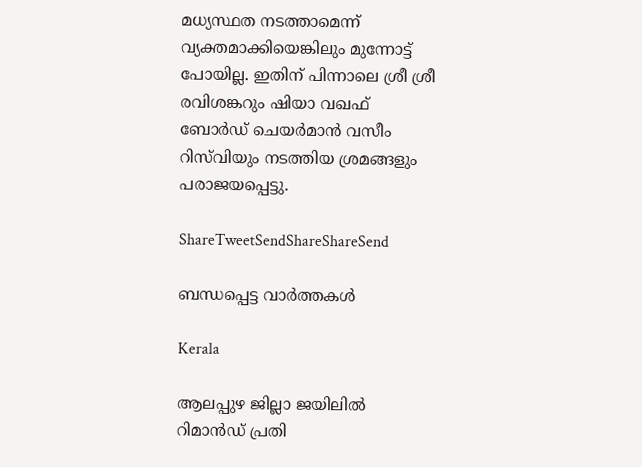മധ്യസ്ഥത നടത്താമെന്ന് വ്യക്തമാക്കിയെങ്കിലും മുന്നോട്ട് പോയില്ല. ഇതിന് പിന്നാലെ ശ്രീ ശ്രീ രവിശങ്കറും ഷിയാ വഖഫ് ബോര്‍ഡ് ചെയര്‍മാന്‍ വസീം റിസ്‌വിയും നടത്തിയ ശ്രമങ്ങളും പരാജയപ്പെട്ടു.

ShareTweetSendShareShareSend

ബന്ധപ്പെട്ട വാര്‍ത്തകള്‍

Kerala

ആലപ്പുഴ ജില്ലാ ജയിലില്‍ റിമാന്‍ഡ് പ്രതി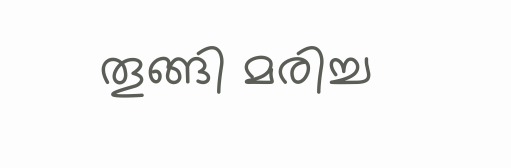തൂങ്ങി മരിച്ച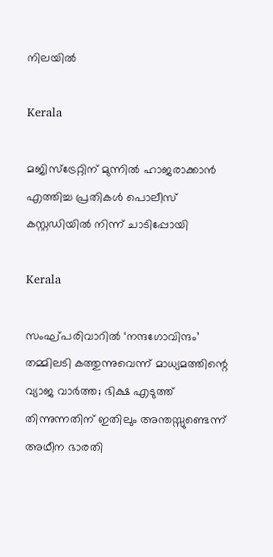നിലയില്‍

Kerala

മജിസ്‌ട്രേറ്റിന് മുന്നില്‍ ഹാജരാക്കാന്‍ എത്തിച്ച പ്രതികള്‍ പൊലീസ് കസ്റ്റഡിയില്‍ നിന്ന് ചാടിപ്പോയി

Kerala

സംഘ്പരിവാറിൽ ‘നന്ദഗോവിന്ദം’ തമ്മിലടി കത്തുന്നുവെന്ന് മാധ്യമത്തിന്റെ വ്യാജ വാർത്ത; ഭിക്ഷ എടുത്ത് തിന്നുന്നതിന് ഇതിലും അന്തസ്സുണ്ടെന്ന് അഥീന ഭാരതി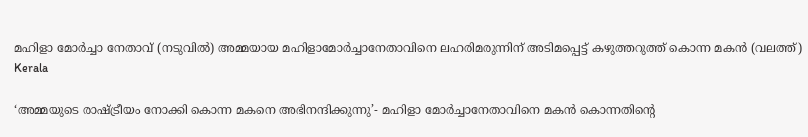മഹിളാ മോര്‍ച്ചാ നേതാവ് (നടുവില്‍) അമ്മയായ മഹിളാമോര്‍ച്ചാനേതാവിനെ ലഹരിമരുന്നിന് അടിമപ്പെട്ട് കഴുത്തറുത്ത് കൊന്ന മകന്‍ (വലത്ത്)
Kerala

‘അമ്മയുടെ രാഷ്‌ട്രീയം നോക്കി കൊന്ന മകനെ അഭിനന്ദിക്കുന്നു’- മഹിളാ മോര്‍ച്ചാനേതാവിനെ മകന്‍ കൊന്നതിന്റെ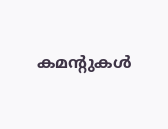കമന്‍റുകള്‍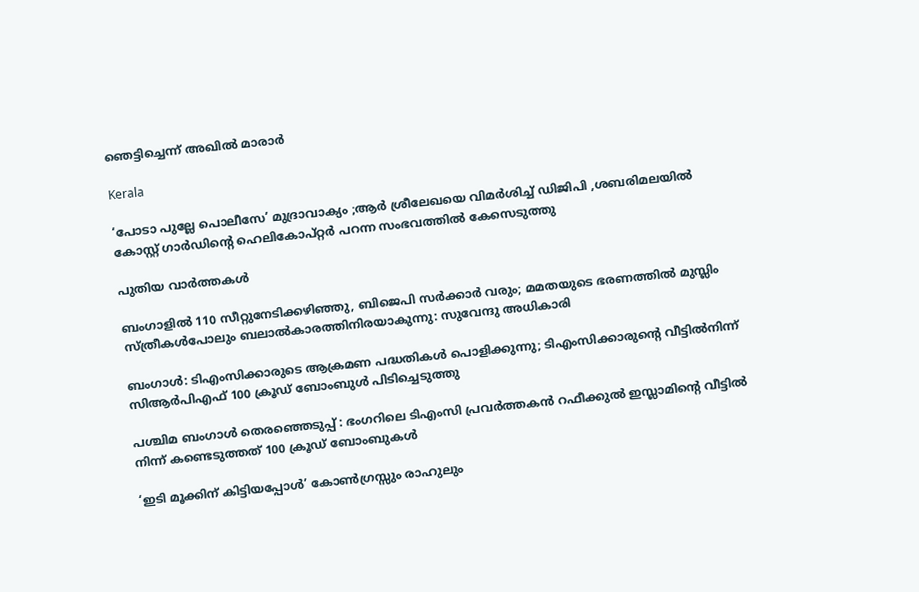ഞെട്ടിച്ചെന്ന് അഖില്‍ മാരാര്‍

Kerala

‘പോടാ പുല്ലേ പൊലീസേ’ മുദ്രാവാക്യം ;ആര്‍ ശ്രീലേഖയെ വിമര്‍ശിച്ച് ഡിജിപി ,ശബരിമലയില്‍ കോസ്റ്റ് ഗാര്‍ഡിന്റെ ഹെലികോപ്റ്റര്‍ പറന്ന സംഭവത്തില്‍ കേസെടുത്തു

പുതിയ വാര്‍ത്തകള്‍

ബംഗാളിൽ 110 സീറ്റുനേടിക്കഴിഞ്ഞു, ബിജെപി സർക്കാർ വരും; മമതയുടെ ഭരണത്തിൽ മുസ്ലിം സ്ത്രീകൾപോലും ബലാൽകാരത്തിനിരയാകുന്നു: സുവേന്ദു അധികാരി

ബംഗാൾ: ടിഎംസിക്കാരുടെ ആക്രമണ പദ്ധതികൾ പൊളിക്കുന്നു; ടിഎംസിക്കാരുന്റെ വീട്ടിൽനിന്ന് സിആർപിഎഫ് 100 ക്രൂഡ് ബോംബുൾ പിടിച്ചെടുത്തു

പശ്ചിമ ബംഗാൾ തെരഞ്ഞെടുപ്പ് : ഭംഗറിലെ ടിഎംസി പ്രവർത്തകൻ റഫീക്കുൽ ഇസ്ലാമിന്റെ വീട്ടിൽ നിന്ന് കണ്ടെടുത്തത് 100 ക്രൂഡ് ബോംബുകൾ

‘ഇടി മൂക്കിന് കിട്ടിയപ്പോൾ’ കോൺഗ്രസ്സും രാഹുലും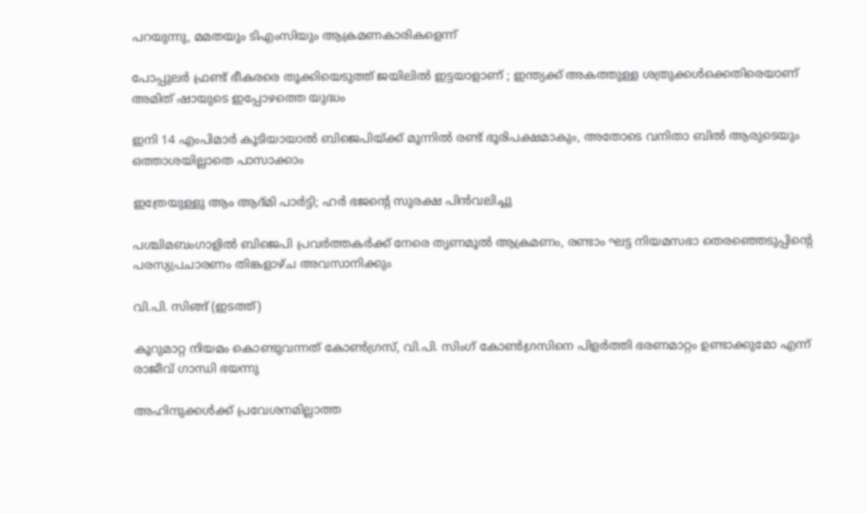പറയുന്നു, മമതയും ടിഎംസിയും ആക്രമണകാരികളെന്ന്

പോപ്പുലർ ഫ്രണ്ട് ഭീകരരെ തൂക്കിയെടുത്ത് ജയിലിൽ ഇട്ടയാളാണ് ; ഇന്ത്യക്ക് അകത്തുള്ള ശത്രുക്കൾക്കെതിരെയാണ് അമിത് ഷായുടെ ഇപ്പോഴത്തെ യുദ്ധം

ഇനി 14 എംപിമാര്‍ കൂടിയായാല്‍ ബിജെപിയ്‌ക്ക് മൂന്നില്‍ രണ്ട് ഭൂരിപക്ഷമാകും, അതോടെ വനിതാ ബില്‍ ആരുടെയും ഒത്താശയില്ലാതെ പാസാക്കാം

ഇത്രേയുള്ളു ആം ആദ്മി പാർട്ടി; ഹർ ഭജന്റെ സുരക്ഷ പിൻവലിച്ചു

പശ്ചിമബംഗാളില്‍ ബിജെപി പ്രവര്‍ത്തകര്‍ക്ക് നേരെ തൃണമൂല്‍ ആക്രമണം, രണ്ടാം ഘട്ട നിയമസഭാ തെരഞ്ഞെടുപ്പിന്റെ പരസ്യപ്രചാരണം തിങ്കളാഴ്ച അവസാനിക്കും

വി.പി. സിങ്ങ് (ഇടത്ത്)

കൂറുമാറ്റ നിയമം കൊണ്ടുവന്നത് കോണ്‍ഗ്രസ്, വി.പി. സിംഗ് കോണ്‍ഗ്രസിനെ പിളര്‍ത്തി ഭരണമാറ്റം ഉണ്ടാക്കുമോ എന്ന് രാജീവ് ഗാന്ധി ഭയന്നു

അഹിന്ദുക്കൾക്ക് പ്രവേശനമില്ലാത്ത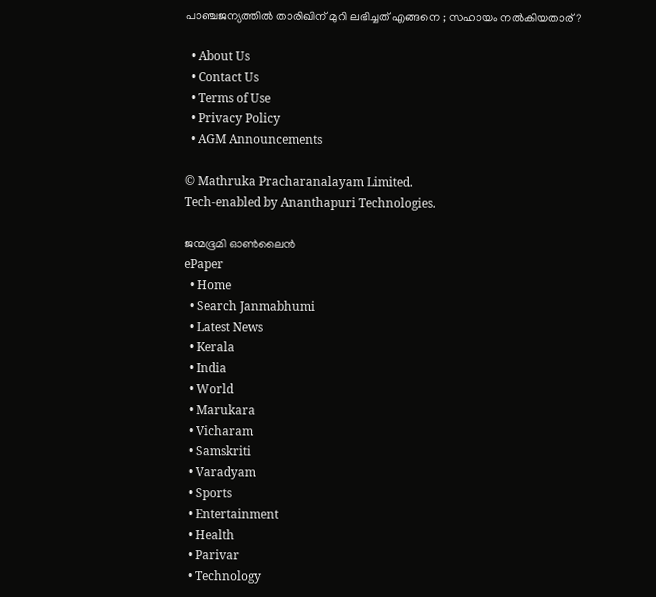പാഞ്ചജന്യത്തിൽ താരിഖിന് മുറി ലഭിച്ചത് എങ്ങനെ ; സഹായം നൽകിയതാര് ?

  • About Us
  • Contact Us
  • Terms of Use
  • Privacy Policy
  • AGM Announcements

© Mathruka Pracharanalayam Limited.
Tech-enabled by Ananthapuri Technologies.

ജന്മഭൂമി ഓണ്‍ലൈന്‍
ePaper
  • Home
  • Search Janmabhumi
  • Latest News
  • Kerala
  • India
  • World
  • Marukara
  • Vicharam
  • Samskriti
  • Varadyam
  • Sports
  • Entertainment
  • Health
  • Parivar
  • Technology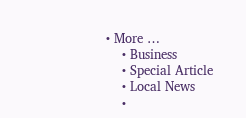• More …
    • Business
    • Special Article
    • Local News
    •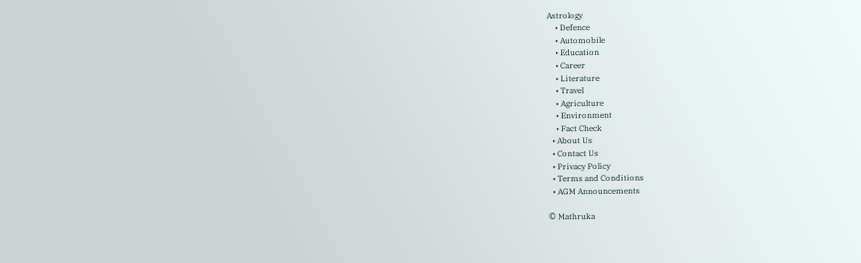Astrology
    • Defence
    • Automobile
    • Education
    • Career
    • Literature
    • Travel
    • Agriculture
    • Environment
    • Fact Check
  • About Us
  • Contact Us
  • Privacy Policy
  • Terms and Conditions
  • AGM Announcements

© Mathruka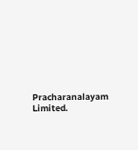Pracharanalayam Limited.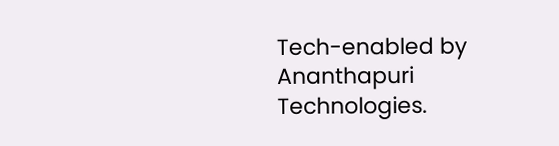Tech-enabled by Ananthapuri Technologies.